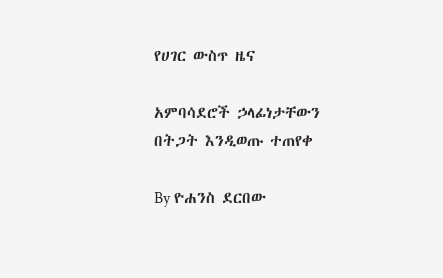የሀገር ውስጥ ዜና

አምባሳደሮች ኃላፊነታቸውን በትጋት እንዲወጡ ተጠየቀ

By ዮሐንስ ደርበው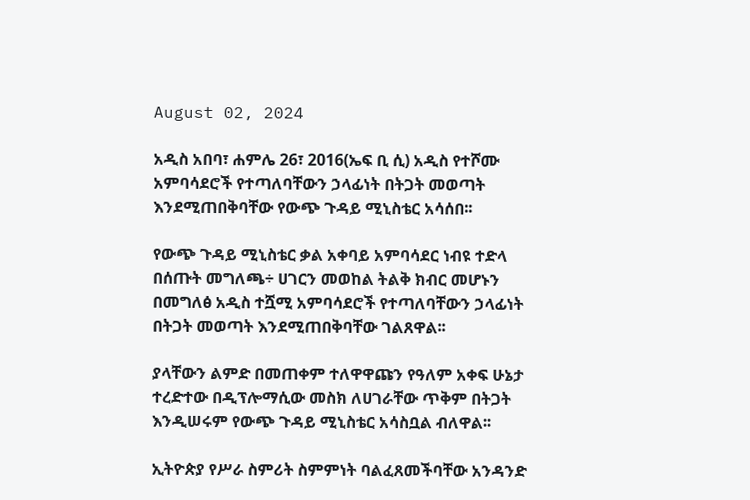August 02, 2024

አዲስ አበባ፣ ሐምሌ 26፣ 2016(ኤፍ ቢ ሲ) አዲስ የተሾሙ አምባሳደሮች የተጣለባቸውን ኃላፊነት በትጋት መወጣት እንደሚጠበቅባቸው የውጭ ጉዳይ ሚኒስቴር አሳሰበ፡፡

የውጭ ጉዳይ ሚኒስቴር ቃል አቀባይ አምባሳደር ነብዩ ተድላ በሰጡት መግለጫ÷ ሀገርን መወከል ትልቅ ክብር መሆኑን በመግለፅ አዲስ ተሿሚ አምባሳደሮች የተጣለባቸውን ኃላፊነት በትጋት መወጣት እንደሚጠበቅባቸው ገልጸዋል፡፡

ያላቸውን ልምድ በመጠቀም ተለዋዋጩን የዓለም አቀፍ ሁኔታ ተረድተው በዲፕሎማሲው መስክ ለሀገራቸው ጥቅም በትጋት እንዲሠሩም የውጭ ጉዳይ ሚኒስቴር አሳስቧል ብለዋል፡፡

ኢትዮጵያ የሥራ ስምሪት ስምምነት ባልፈጸመችባቸው አንዳንድ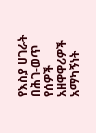የእስያ ሀገራት በሕገ-ወጥ የሰዎች አዘዋዋሪዎች አማካኝነት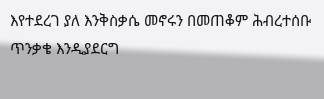እየተደረገ ያለ እንቅስቃሴ መኖሩን በመጠቆም ሕብረተሰቡ ጥንቃቄ እንዲያደርግ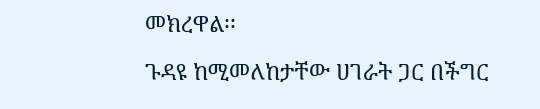መክረዋል፡፡

ጉዳዩ ከሚመለከታቸው ሀገራት ጋር በችግር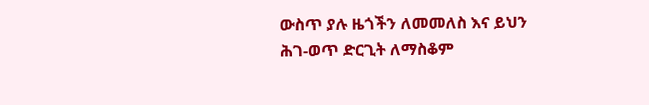ውስጥ ያሉ ዜጎችን ለመመለስ እና ይህን ሕገ-ወጥ ድርጊት ለማስቆም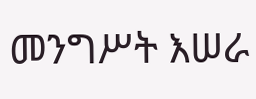መንግሥት እሠራ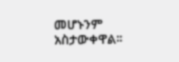መሆኑንም አስታውቀዋል፡፡